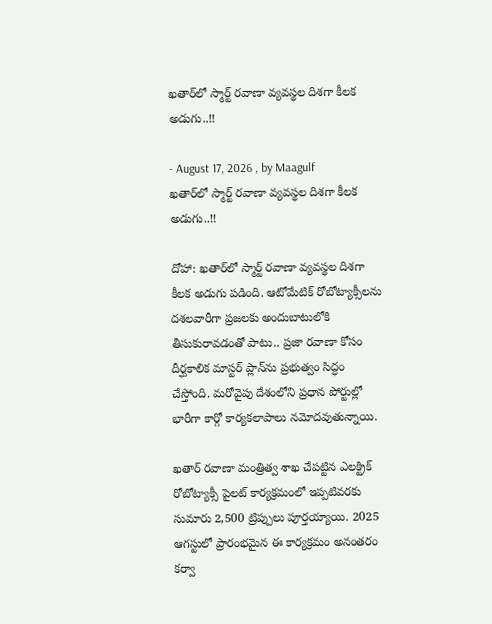ఖతార్‌లో స్మార్ట్ రవాణా వ్యవస్థల దిశగా కీలక అడుగు..!!

- August 17, 2026 , by Maagulf
ఖతార్‌లో స్మార్ట్ రవాణా వ్యవస్థల దిశగా కీలక అడుగు..!!

దోహా: ఖతార్‌లో స్మార్ట్ రవాణా వ్యవస్థల దిశగా కీలక అడుగు పడింది. ఆటోమేటిక్ రోబోట్యాక్సీలను దశలవారీగా ప్రజలకు అందుబాటులోకి తీసుకురావడంతో పాటు.. ప్రజా రవాణా కోసం దీర్ఘకాలిక మాస్టర్ ప్లాన్‌ను ప్రభుత్వం సిద్ధం చేస్తోంది. మరోవైపు దేశంలోని ప్రధాన పోర్టుల్లో భారీగా కార్గో కార్యకలాపాలు నమోదవుతున్నాయి.

ఖతార్ రవాణా మంత్రిత్వ శాఖ చేపట్టిన ఎలక్ట్రిక్ రోబోట్యాక్సీ పైలట్ కార్యక్రమంలో ఇప్పటివరకు సుమారు 2,500 ట్రిప్పులు పూర్తయ్యాయి. 2025 ఆగస్టులో ప్రారంభమైన ఈ కార్యక్రమం అనంతరం కర్వా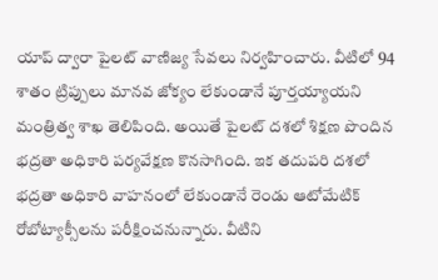యాప్ ద్వారా పైలట్ వాణిజ్య సేవలు నిర్వహించారు. వీటిలో 94 శాతం ట్రిప్పులు మానవ జోక్యం లేకుండానే పూర్తయ్యాయని మంత్రిత్వ శాఖ తెలిపింది. అయితే పైలట్ దశలో శిక్షణ పొందిన భద్రతా అధికారి పర్యవేక్షణ కొనసాగింది. ఇక తదుపరి దశలో భద్రతా అధికారి వాహనంలో లేకుండానే రెండు ఆటోమేటిక్ రోబోట్యాక్సీలను పరీక్షించనున్నారు. వీటిని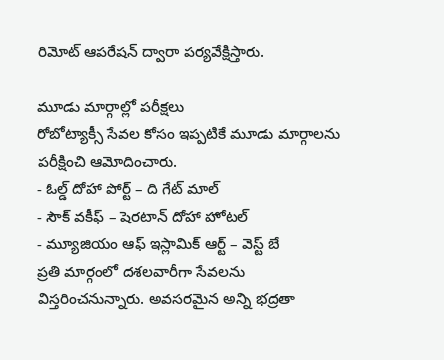రిమోట్ ఆపరేషన్ ద్వారా పర్యవేక్షిస్తారు.

మూడు మార్గాల్లో పరీక్షలు
రోబోట్యాక్సీ సేవల కోసం ఇప్పటికే మూడు మార్గాలను పరీక్షించి ఆమోదించారు.
- ఓల్డ్ దోహా పోర్ట్ – ది గేట్ మాల్
- సౌక్ వకీఫ్ – షెరటాన్ దోహా హోటల్
- మ్యూజియం ఆఫ్ ఇస్లామిక్ ఆర్ట్ – వెస్ట్ బే
ప్రతి మార్గంలో దశలవారీగా సేవలను విస్తరించనున్నారు. అవసరమైన అన్ని భద్రతా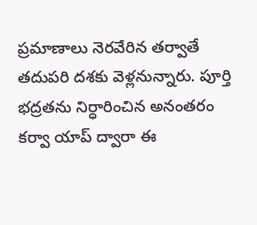ప్రమాణాలు నెరవేరిన తర్వాతే తదుపరి దశకు వెళ్లనున్నారు. పూర్తి భద్రతను నిర్ధారించిన అనంతరం కర్వా యాప్ ద్వారా ఈ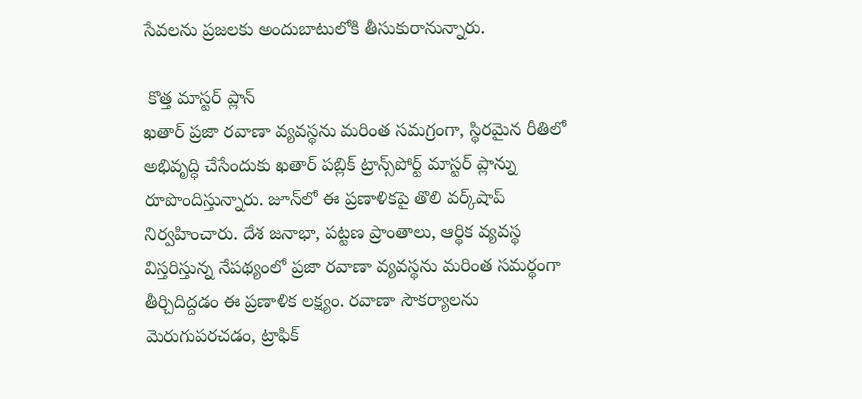సేవలను ప్రజలకు అందుబాటులోకి తీసుకురానున్నారు.

 కొత్త మాస్టర్ ప్లాన్
ఖతార్ ప్రజా రవాణా వ్యవస్థను మరింత సమగ్రంగా, స్థిరమైన రీతిలో అభివృద్ధి చేసేందుకు ఖతార్ పబ్లిక్ ట్రాన్స్‌పోర్ట్ మాస్టర్ ప్లాన్ను రూపొందిస్తున్నారు. జూన్‌లో ఈ ప్రణాళికపై తొలి వర్క్‌షాప్ నిర్వహించారు. దేశ జనాభా, పట్టణ ప్రాంతాలు, ఆర్థిక వ్యవస్థ విస్తరిస్తున్న నేపథ్యంలో ప్రజా రవాణా వ్యవస్థను మరింత సమర్థంగా తీర్చిదిద్దడం ఈ ప్రణాళిక లక్ష్యం. రవాణా సౌకర్యాలను మెరుగుపరచడం, ట్రాఫిక్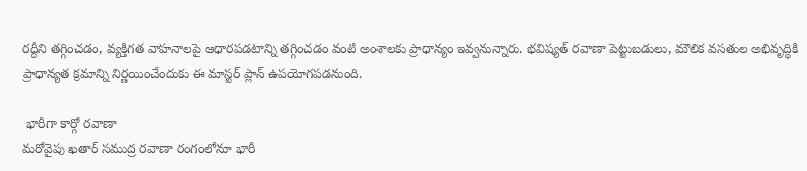రద్దీని తగ్గించడం, వ్యక్తిగత వాహనాలపై ఆధారపడటాన్ని తగ్గించడం వంటి అంశాలకు ప్రాధాన్యం ఇవ్వనున్నారు. భవిష్యత్ రవాణా పెట్టుబడులు, మౌలిక వసతుల అభివృద్ధికి ప్రాధాన్యత క్రమాన్ని నిర్ణయించేందుకు ఈ మాస్టర్ ప్లాన్ ఉపయోగపడనుంది.

 భారీగా కార్గో రవాణా
మరోవైపు ఖతార్ సముద్ర రవాణా రంగంలోనూ భారీ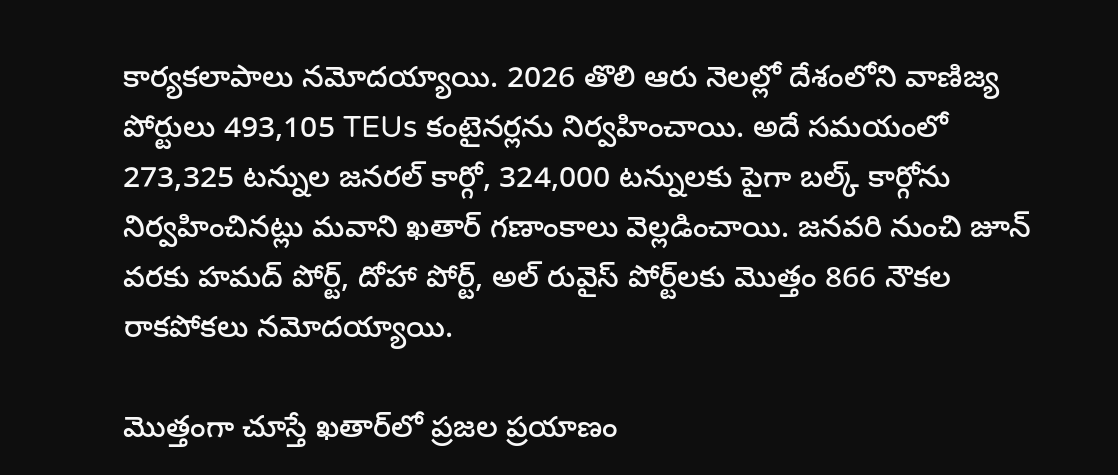కార్యకలాపాలు నమోదయ్యాయి. 2026 తొలి ఆరు నెలల్లో దేశంలోని వాణిజ్య పోర్టులు 493,105 TEUs కంటైనర్లను నిర్వహించాయి. అదే సమయంలో 273,325 టన్నుల జనరల్ కార్గో, 324,000 టన్నులకు పైగా బల్క్ కార్గోను నిర్వహించినట్లు మవాని ఖతార్ గణాంకాలు వెల్లడించాయి. జనవరి నుంచి జూన్ వరకు హమద్ పోర్ట్, దోహా పోర్ట్, అల్ రువైస్ పోర్ట్‌లకు మొత్తం 866 నౌకల రాకపోకలు నమోదయ్యాయి.

మొత్తంగా చూస్తే ఖతార్‌లో ప్రజల ప్రయాణం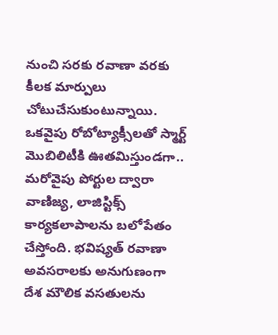నుంచి సరకు రవాణా వరకు కీలక మార్పులు చోటుచేసుకుంటున్నాయి. ఒకవైపు రోబోట్యాక్సీలతో స్మార్ట్ మొబిలిటీకి ఊతమిస్తుండగా.. మరోవైపు పోర్టుల ద్వారా వాణిజ్య, లాజిస్టిక్స్ కార్యకలాపాలను బలోపేతం చేస్తోంది. భవిష్యత్ రవాణా అవసరాలకు అనుగుణంగా దేశ మౌలిక వసతులను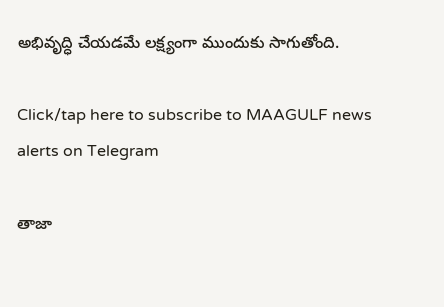అభివృద్ధి చేయడమే లక్ష్యంగా ముందుకు సాగుతోంది.

Click/tap here to subscribe to MAAGULF news alerts on Telegram

తాజా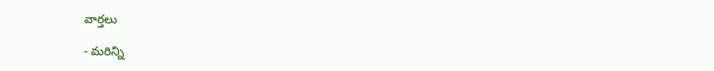వార్తలు

- మరిన్ని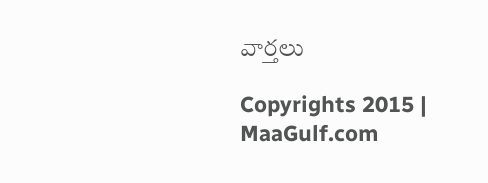వార్తలు

Copyrights 2015 | MaaGulf.com